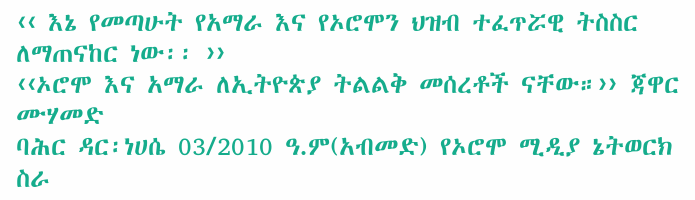‹‹ እኔ የመጣሁት የአማራ እና የኦሮሞን ህዝብ ተፈጥሯዊ ትስስር ለማጠናከር ነው፡፡ ››
‹‹ኦሮሞ እና አማራ ለኢትዮጵያ ትልልቅ መሰረቶች ናቸው።›› ጃዋር ሙሃመድ
ባሕር ዳር፡ነሀሴ 03/2010 ዓ.ም(አብመድ) የኦሮሞ ሚዲያ ኔትወርክ ስራ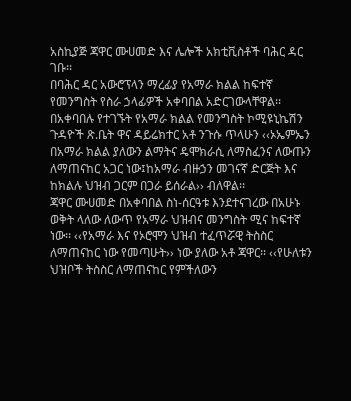አስኪያጅ ጃዋር ሙሀመድ እና ሌሎች አክቲቪስቶች ባሕር ዳር ገቡ፡፡
በባሕር ዳር አውሮፕላን ማረፊያ የአማራ ክልል ከፍተኛ የመንግስት የስራ ኃላፊዎች አቀባበል አድርገውላቸዋል፡፡ በአቀባበሉ የተገኙት የአማራ ክልል የመንግስት ኮሚዩኒኬሽን ጉዳዮች ጽ.ቤት ዋና ዳይሬክተር አቶ ንጉሱ ጥላሁን ‹‹ኦኤምኤን በአማራ ክልል ያለውን ልማትና ዴሞክራሲ ለማስፈንና ለውጡን ለማጠናከር አጋር ነው፤ከአማራ ብዙኃን መገናኛ ድርጅት እና ከክልሉ ህዝብ ጋርም በጋራ ይሰራል›› ብለዋል፡፡
ጃዋር ሙሀመድ በአቀባበል ስነ-ሰርዓቱ እንደተናገረው በአሁኑ ወቅት ላለው ለውጥ የአማራ ህዝብና መንግስት ሚና ከፍተኛ ነው፡፡ ‹‹የአማራ እና የኦሮሞን ህዝብ ተፈጥሯዊ ትስስር ለማጠናከር ነው የመጣሁት›› ነው ያለው አቶ ጃዋር፡፡ ‹‹የሁለቱን ህዝቦች ትስስር ለማጠናከር የምችለውን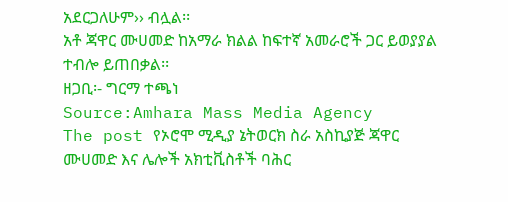አደርጋለሁም›› ብሏል፡፡
አቶ ጃዋር ሙሀመድ ከአማራ ክልል ከፍተኛ አመራሮች ጋር ይወያያል ተብሎ ይጠበቃል፡፡
ዘጋቢ፡- ግርማ ተጫነ
Source:Amhara Mass Media Agency
The post የኦሮሞ ሚዲያ ኔትወርክ ስራ አስኪያጅ ጃዋር ሙሀመድ እና ሌሎች አክቲቪስቶች ባሕር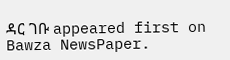ዳር ገቡ appeared first on Bawza NewsPaper.